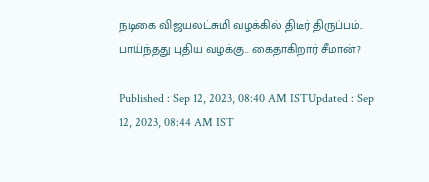நடிகை விஜயலட்சுமி வழக்கில் திடீர் திருப்பம்.. பாய்ந்தது புதிய வழக்கு.. கைதாகிறார் சீமான்?

Published : Sep 12, 2023, 08:40 AM ISTUpdated : Sep 12, 2023, 08:44 AM IST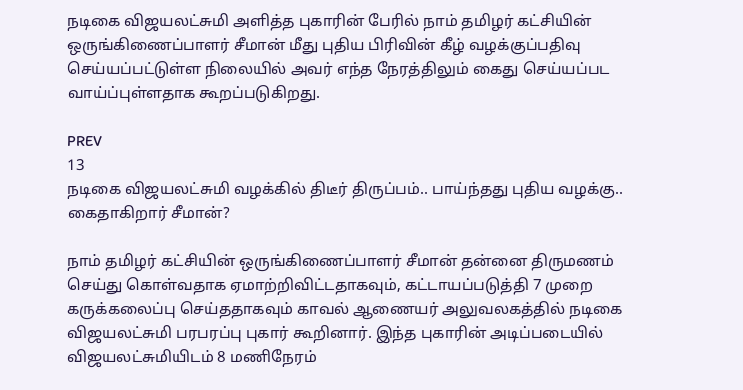நடிகை விஜயலட்சுமி அளித்த புகாரின் பேரில் நாம் தமிழர் கட்சியின் ஒருங்கிணைப்பாளர் சீமான் மீது புதிய பிரிவின் கீழ் வழக்குப்பதிவு செய்யப்பட்டுள்ள நிலையில் அவர் எந்த நேரத்திலும் கைது செய்யப்பட வாய்ப்புள்ளதாக கூறப்படுகிறது.

PREV
13
நடிகை விஜயலட்சுமி வழக்கில் திடீர் திருப்பம்.. பாய்ந்தது புதிய வழக்கு.. கைதாகிறார் சீமான்?

நாம் தமிழர் கட்சியின் ஒருங்கிணைப்பாளர் சீமான் தன்னை திருமணம் செய்து கொள்வதாக ஏமாற்றிவிட்டதாகவும், கட்டாயப்படுத்தி 7 முறை கருக்கலைப்பு செய்ததாகவும் காவல் ஆணையர் அலுவலகத்தில் நடிகை விஜயலட்சுமி பரபரப்பு புகார் கூறினார். இந்த புகாரின் அடிப்படையில் விஜயலட்சுமியிடம் 8 மணிநேரம்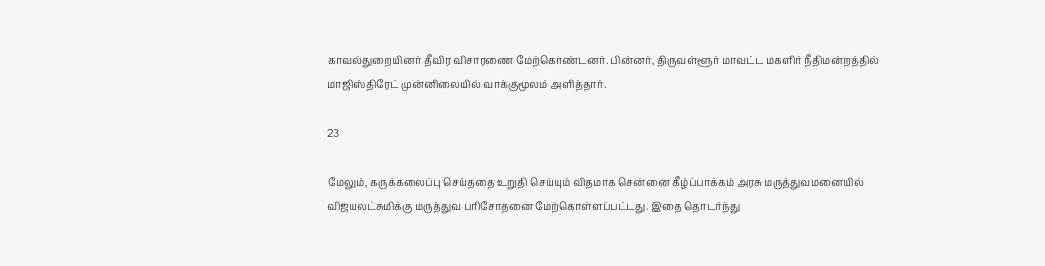காவல்துறையினர் தீவிர விசாரணை மேற்கொண்டனர். பின்னர், திருவள்ளூர் மாவட்ட மகளிர் நீதிமன்றத்தில் மாஜிஸ்திரேட் முன்னிலையில் வாக்குமூலம் அளித்தார்.

23

மேலும், கருக்கலைப்பு செய்ததை உறுதி செய்யும் விதமாக சென்னை கீழ்ப்பாக்கம் அரசு மருத்துவமனையில் விஜயலட்சுமிக்கு மருத்துவ பரிசோதனை மேற்கொள்ளப்பட்டது. இதை தொடர்ந்து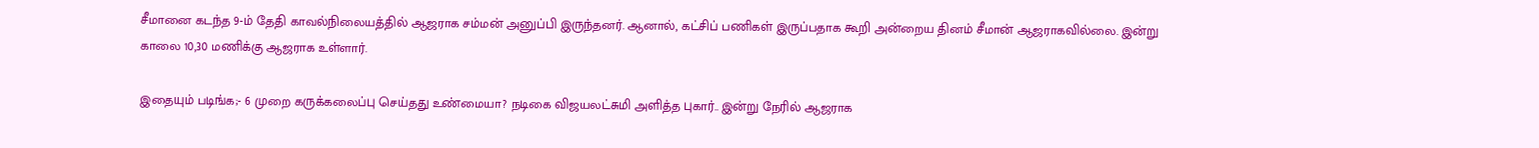சீமானை கடந்த 9-ம் தேதி காவல்நிலையத்தில் ஆஜராக சம்மன் அனுப்பி இருந்தனர். ஆனால், கட்சிப் பணிகள் இருப்பதாக கூறி அன்றைய தினம் சீமான் ஆஜராகவில்லை. இன்று காலை 10,30 மணிக்கு ஆஜராக உள்ளார்.

இதையும் படிங்க;- 6 முறை கருக்கலைப்பு செய்தது உண்மையா? நடிகை விஜயலட்சுமி அளித்த புகார்.. இன்று நேரில் ஆஜராக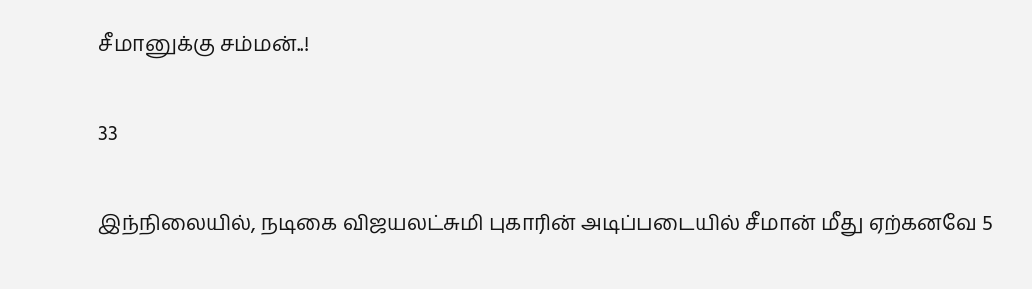சீமானுக்கு சம்மன்..!

33

இந்நிலையில், நடிகை விஜயலட்சுமி புகாரின் அடிப்படையில் சீமான் மீது ஏற்கனவே 5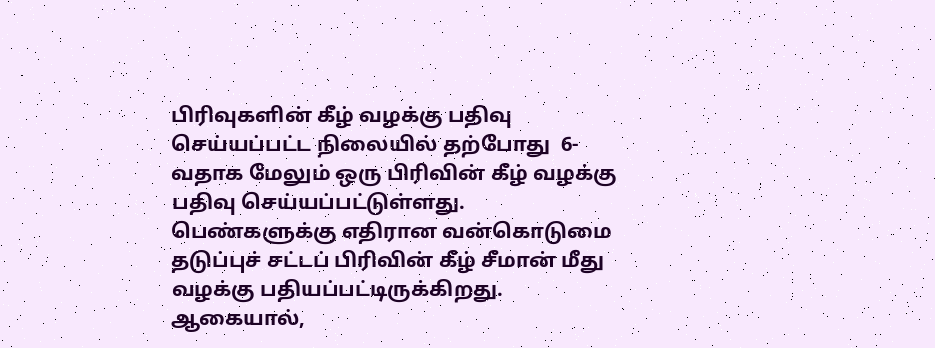பிரிவுகளின் கீழ் வழக்கு பதிவு செய்யப்பட்ட நிலையில் தற்போது  6-வதாக மேலும் ஒரு பிரிவின் கீழ் வழக்கு பதிவு செய்யப்பட்டுள்ளது. பெண்களுக்கு எதிரான வன்கொடுமை தடுப்புச் சட்டப் பிரிவின் கீழ் சீமான் மீது வழக்கு பதியப்பட்டிருக்கிறது. ஆகையால்,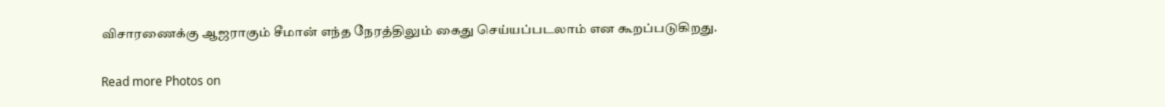விசாரணைக்கு ஆஜராகும் சீமான் எந்த நேரத்திலும் கைது செய்யப்படலாம் என கூறப்படுகிறது.

Read more Photos on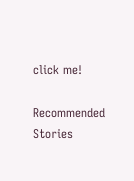click me!

Recommended Stories